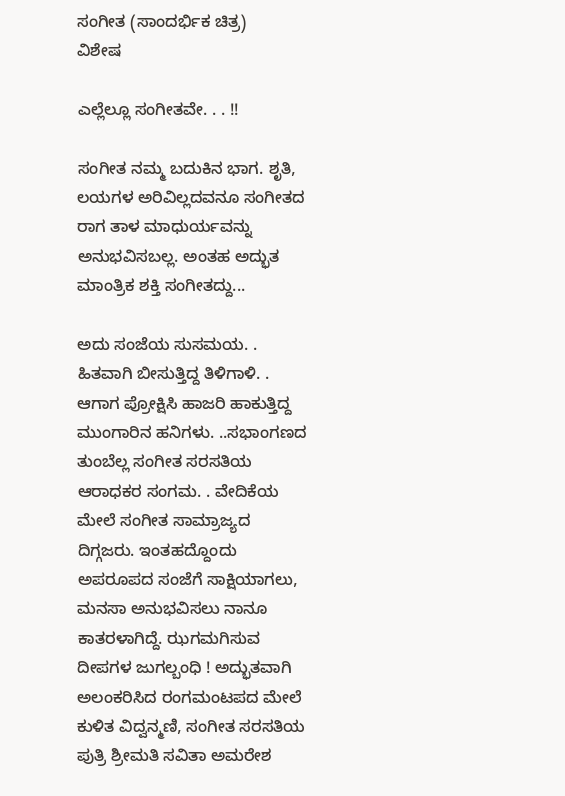ಸಂಗೀತ (ಸಾಂದರ್ಭಿಕ ಚಿತ್ರ)
ವಿಶೇಷ

ಎಲ್ಲೆಲ್ಲೂ ಸಂಗೀತವೇ. . . !!

ಸಂಗೀತ ನಮ್ಮ ಬದುಕಿನ ಭಾಗ. ಶೃತಿ, ಲಯಗಳ ಅರಿವಿಲ್ಲದವನೂ ಸಂಗೀತದ ರಾಗ ತಾಳ ಮಾಧುರ್ಯವನ್ನು ಅನುಭವಿಸಬಲ್ಲ. ಅಂತಹ ಅದ್ಭುತ ಮಾಂತ್ರಿಕ ಶಕ್ತಿ ಸಂಗೀತದ್ದು...

ಅದು ಸಂಜೆಯ ಸುಸಮಯ. . ಹಿತವಾಗಿ ಬೀಸುತ್ತಿದ್ದ ತಿಳಿಗಾಳಿ. . ಆಗಾಗ ಪ್ರೋಕ್ಷಿಸಿ ಹಾಜರಿ ಹಾಕುತ್ತಿದ್ದ ಮುಂಗಾರಿನ ಹನಿಗಳು. ..ಸಭಾಂಗಣದ ತುಂಬೆಲ್ಲ ಸಂಗೀತ ಸರಸತಿಯ ಆರಾಧಕರ ಸಂಗಮ. . ವೇದಿಕೆಯ ಮೇಲೆ ಸಂಗೀತ ಸಾಮ್ರಾಜ್ಯದ ದಿಗ್ಗಜರು. ಇಂತಹದ್ದೊಂದು ಅಪರೂಪದ ಸಂಜೆಗೆ ಸಾಕ್ಷಿಯಾಗಲು, ಮನಸಾ ಅನುಭವಿಸಲು ನಾನೂ ಕಾತರಳಾಗಿದ್ದೆ. ಝಗಮಗಿಸುವ ದೀಪಗಳ ಜುಗಲ್ಬಂಧಿ ! ಅದ್ಭುತವಾಗಿ ಅಲಂಕರಿಸಿದ ರಂಗಮಂಟಪದ ಮೇಲೆ ಕುಳಿತ ವಿದ್ವನ್ಮಣಿ, ಸಂಗೀತ ಸರಸತಿಯ ಪುತ್ರಿ ಶ್ರೀಮತಿ ಸವಿತಾ ಅಮರೇಶ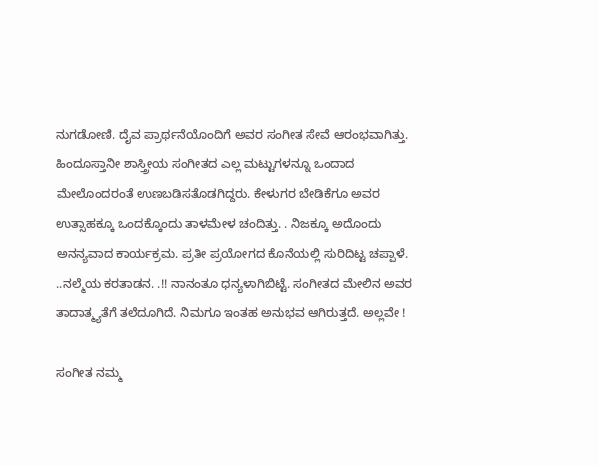ನುಗಡೋಣಿ. ದೈವ ಪ್ರಾರ್ಥನೆಯೊಂದಿಗೆ ಅವರ ಸಂಗೀತ ಸೇವೆ ಆರಂಭವಾಗಿತ್ತು. ಹಿಂದೂಸ್ತಾನೀ ಶಾಸ್ತ್ರೀಯ ಸಂಗೀತದ ಎಲ್ಲ ಮಟ್ಟುಗಳನ್ನೂ ಒಂದಾದ ಮೇಲೊಂದರಂತೆ ಉಣಬಡಿಸತೊಡಗಿದ್ದರು. ಕೇಳುಗರ ಬೇಡಿಕೆಗೂ ಅವರ ಉತ್ಸಾಹಕ್ಕೂ ಒಂದಕ್ಕೊಂದು ತಾಳಮೇಳ ಚಂದಿತ್ತು. . ನಿಜಕ್ಕೂ ಅದೊಂದು ಅನನ್ಯವಾದ ಕಾರ್ಯಕ್ರಮ. ಪ್ರತೀ ಪ್ರಯೋಗದ ಕೊನೆಯಲ್ಲಿ ಸುರಿದಿಟ್ಟ ಚಪ್ಪಾಳೆ. ..ನಲ್ಮೆಯ ಕರತಾಡನ. .!! ನಾನಂತೂ ಧನ್ಯಳಾಗಿಬಿಟ್ಟೆ. ಸಂಗೀತದ ಮೇಲಿನ ಅವರ ತಾದಾತ್ಮ್ಯತೆಗೆ ತಲೆದೂಗಿದೆ. ನಿಮಗೂ ಇಂತಹ ಅನುಭವ ಆಗಿರುತ್ತದೆ. ಅಲ್ಲವೇ !

ಸಂಗೀತ ನಮ್ಮ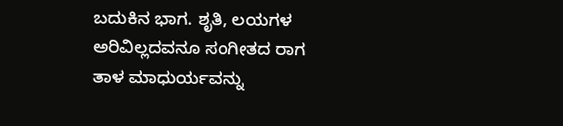ಬದುಕಿನ ಭಾಗ. ಶೃತಿ, ಲಯಗಳ ಅರಿವಿಲ್ಲದವನೂ ಸಂಗೀತದ ರಾಗ ತಾಳ ಮಾಧುರ್ಯವನ್ನು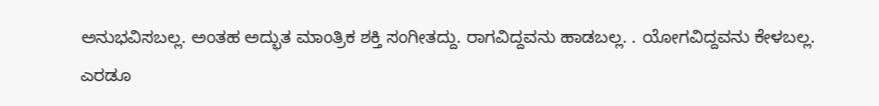ಅನುಭವಿಸಬಲ್ಲ. ಅಂತಹ ಅದ್ಭುತ ಮಾಂತ್ರಿಕ ಶಕ್ತಿ ಸಂಗೀತದ್ದು. ರಾಗವಿದ್ದವನು ಹಾಡಬಲ್ಲ. . ಯೋಗವಿದ್ದವನು ಕೇಳಬಲ್ಲ. ಎರಡೂ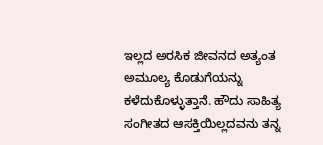ಇಲ್ಲದ ಅರಸಿಕ ಜೀವನದ ಅತ್ಯಂತ ಅಮೂಲ್ಯ ಕೊಡುಗೆಯನ್ನು ಕಳೆದುಕೊಳ್ಳುತ್ತಾನೆ. ಹೌದು ಸಾಹಿತ್ಯ ಸಂಗೀತದ ಆಸಕ್ತಿಯಿಲ್ಲದವನು ತನ್ನ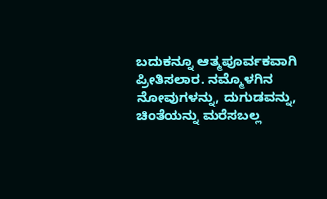ಬದುಕನ್ನೂ ಆತ್ಮಪೂರ್ವಕವಾಗಿ ಪ್ರೀತಿಸಲಾರ. ನಮ್ಮೊಳಗಿನ ನೋವುಗಳನ್ನು, ದುಗುಡವನ್ನು, ಚಿಂತೆಯನ್ನು ಮರೆಸಬಲ್ಲ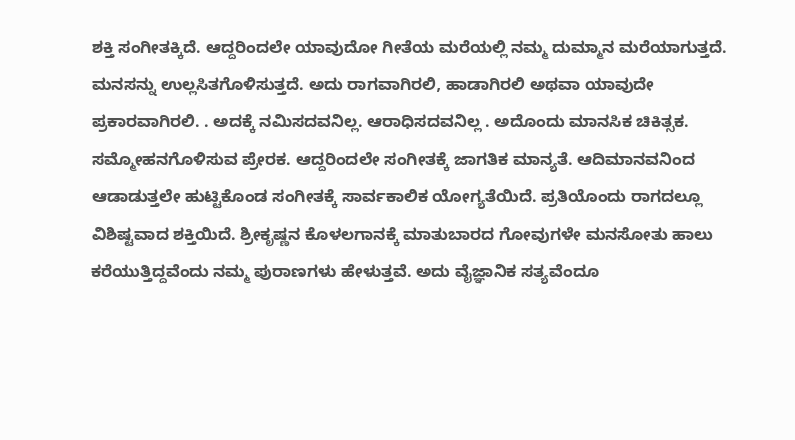ಶಕ್ತಿ ಸಂಗೀತಕ್ಕಿದೆ. ಆದ್ದರಿಂದಲೇ ಯಾವುದೋ ಗೀತೆಯ ಮರೆಯಲ್ಲಿ ನಮ್ಮ ದುಮ್ಮಾನ ಮರೆಯಾಗುತ್ತದೆ. ಮನಸನ್ನು ಉಲ್ಲಸಿತಗೊಳಿಸುತ್ತದೆ. ಅದು ರಾಗವಾಗಿರಲಿ, ಹಾಡಾಗಿರಲಿ ಅಥವಾ ಯಾವುದೇ ಪ್ರಕಾರವಾಗಿರಲಿ. . ಅದಕ್ಕೆ ನಮಿಸದವನಿಲ್ಲ. ಆರಾಧಿಸದವನಿಲ್ಲ . ಅದೊಂದು ಮಾನಸಿಕ ಚಿಕಿತ್ಸಕ. ಸಮ್ಮೋಹನಗೊಳಿಸುವ ಪ್ರೇರಕ. ಆದ್ದರಿಂದಲೇ ಸಂಗೀತಕ್ಕೆ ಜಾಗತಿಕ ಮಾನ್ಯತೆ. ಆದಿಮಾನವನಿಂದ ಆಡಾಡುತ್ತಲೇ ಹುಟ್ಟಿಕೊಂಡ ಸಂಗೀತಕ್ಕೆ ಸಾರ್ವಕಾಲಿಕ ಯೋಗ್ಯತೆಯಿದೆ. ಪ್ರತಿಯೊಂದು ರಾಗದಲ್ಲೂ ವಿಶಿಷ್ಟವಾದ ಶಕ್ತಿಯಿದೆ. ಶ್ರೀಕೃಷ್ಣನ ಕೊಳಲಗಾನಕ್ಕೆ ಮಾತುಬಾರದ ಗೋವುಗಳೇ ಮನಸೋತು ಹಾಲು ಕರೆಯುತ್ತಿದ್ದವೆಂದು ನಮ್ಮ ಪುರಾಣಗಳು ಹೇಳುತ್ತವೆ. ಅದು ವೈಜ್ಞಾನಿಕ ಸತ್ಯವೆಂದೂ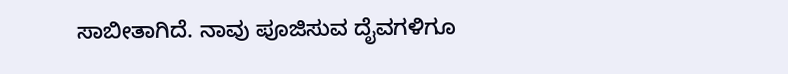ಸಾಬೀತಾಗಿದೆ. ನಾವು ಪೂಜಿಸುವ ದೈವಗಳಿಗೂ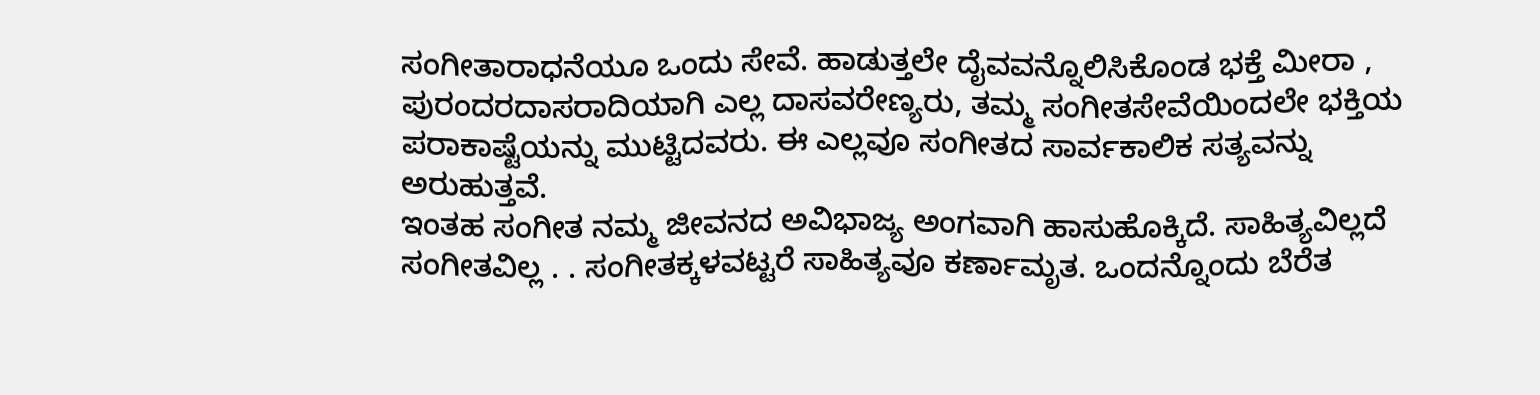ಸಂಗೀತಾರಾಧನೆಯೂ ಒಂದು ಸೇವೆ. ಹಾಡುತ್ತಲೇ ದೈವವನ್ನೊಲಿಸಿಕೊಂಡ ಭಕ್ತೆ ಮೀರಾ , ಪುರಂದರದಾಸರಾದಿಯಾಗಿ ಎಲ್ಲ ದಾಸವರೇಣ್ಯರು, ತಮ್ಮ ಸಂಗೀತಸೇವೆಯಿಂದಲೇ ಭಕ್ತಿಯ ಪರಾಕಾಷ್ಟೆಯನ್ನು ಮುಟ್ಟಿದವರು. ಈ ಎಲ್ಲವೂ ಸಂಗೀತದ ಸಾರ್ವಕಾಲಿಕ ಸತ್ಯವನ್ನು ಅರುಹುತ್ತವೆ.
ಇಂತಹ ಸಂಗೀತ ನಮ್ಮ ಜೀವನದ ಅವಿಭಾಜ್ಯ ಅಂಗವಾಗಿ ಹಾಸುಹೊಕ್ಕಿದೆ. ಸಾಹಿತ್ಯವಿಲ್ಲದೆ ಸಂಗೀತವಿಲ್ಲ . . ಸಂಗೀತಕ್ಕಳವಟ್ಟರೆ ಸಾಹಿತ್ಯವೂ ಕರ್ಣಾಮೃತ. ಒಂದನ್ನೊಂದು ಬೆರೆತ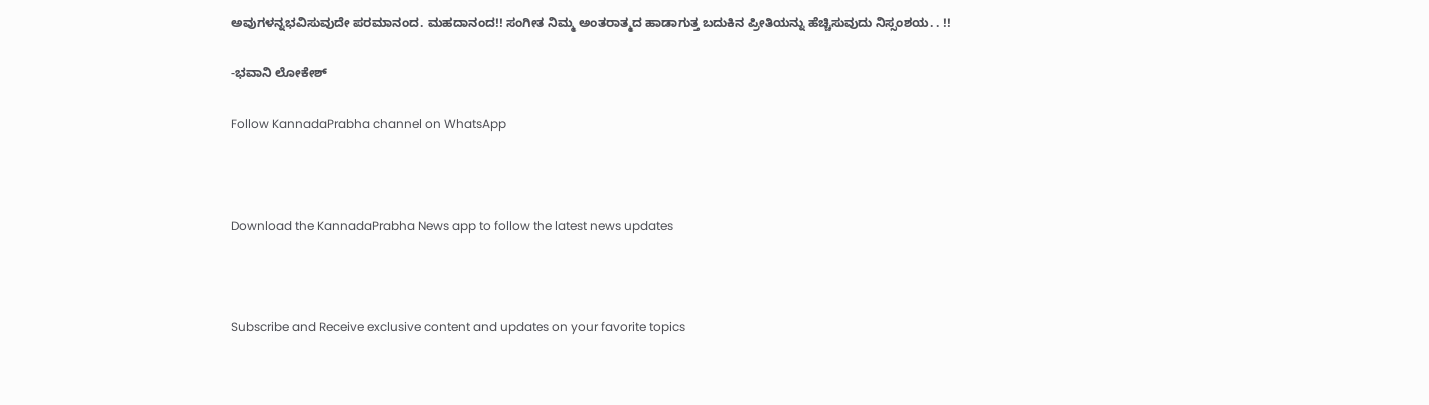ಅವುಗಳನ್ನಭವಿಸುವುದೇ ಪರಮಾನಂದ. ಮಹದಾನಂದ!! ಸಂಗೀತ ನಿಮ್ಮ ಅಂತರಾತ್ಮದ ಹಾಡಾಗುತ್ತ ಬದುಕಿನ ಪ್ರೀತಿಯನ್ನು ಹೆಚ್ಚಿಸುವುದು ನಿಸ್ಸಂಶಯ. . !!

-ಭವಾನಿ ಲೋಕೇಶ್

Follow KannadaPrabha channel on WhatsApp



Download the KannadaPrabha News app to follow the latest news updates



Subscribe and Receive exclusive content and updates on your favorite topics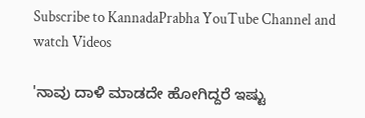Subscribe to KannadaPrabha YouTube Channel and watch Videos

'ನಾವು ದಾಳಿ ಮಾಡದೇ ಹೋಗಿದ್ದರೆ ಇಷ್ಟು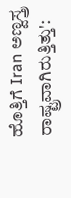ಹೊತ್ತಿಗೆ Iran ಅಣ್ವಸ್ತ್ರ ರಾಷ್ಟ್ರವಾಗಿರುತ್ತಿತ್ತು':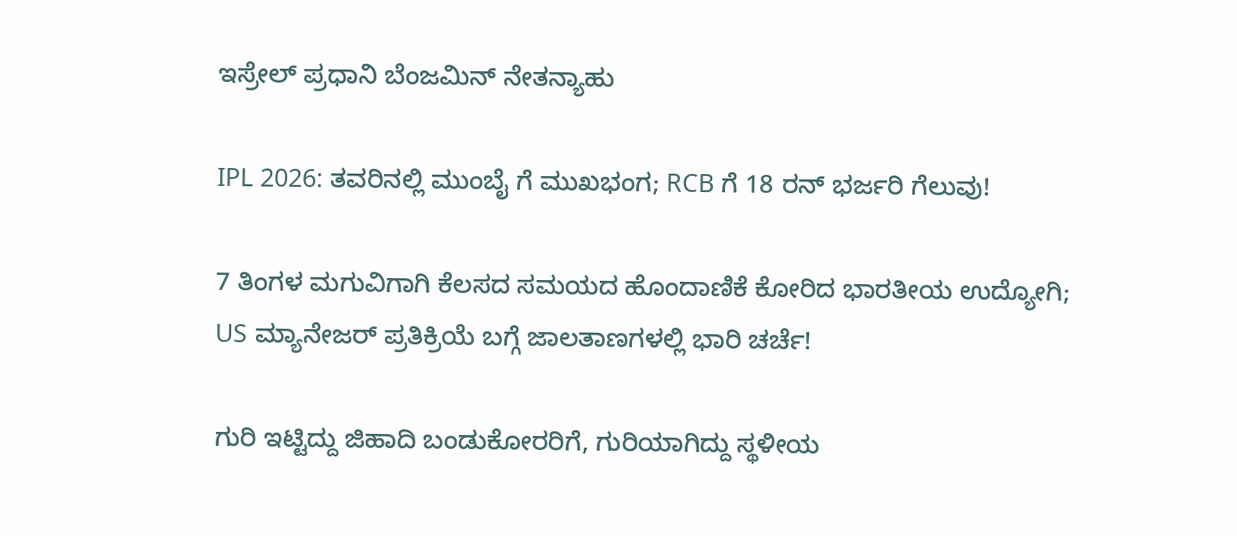ಇಸ್ರೇಲ್ ಪ್ರಧಾನಿ ಬೆಂಜಮಿನ್ ನೇತನ್ಯಾಹು

IPL 2026: ತವರಿನಲ್ಲಿ ಮುಂಬೈ ಗೆ ಮುಖಭಂಗ; RCB ಗೆ 18 ರನ್ ಭರ್ಜರಿ ಗೆಲುವು!

7 ತಿಂಗಳ ಮಗುವಿಗಾಗಿ ಕೆಲಸದ ಸಮಯದ ಹೊಂದಾಣಿಕೆ ಕೋರಿದ ಭಾರತೀಯ ಉದ್ಯೋಗಿ; US ಮ್ಯಾನೇಜರ್ ಪ್ರತಿಕ್ರಿಯೆ ಬಗ್ಗೆ ಜಾಲತಾಣಗಳಲ್ಲಿ ಭಾರಿ ಚರ್ಚೆ!

ಗುರಿ ಇಟ್ಟಿದ್ದು ಜಿಹಾದಿ ಬಂಡುಕೋರರಿಗೆ, ಗುರಿಯಾಗಿದ್ದು ಸ್ಥಳೀಯ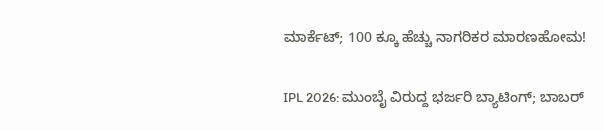ಮಾರ್ಕೆಟ್; 100 ಕ್ಕೂ ಹೆಚ್ಚು ನಾಗರಿಕರ ಮಾರಣಹೋಮ!

IPL 2026: ಮುಂಬೈ ವಿರುದ್ದ ಭರ್ಜರಿ ಬ್ಯಾಟಿಂಗ್; ಬಾಬರ್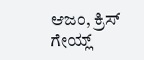ಆಜಂ, ಕ್ರಿಸ್ ಗೇಯ್ಲ್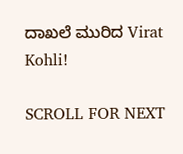ದಾಖಲೆ ಮುರಿದ Virat Kohli!

SCROLL FOR NEXT